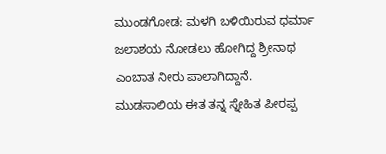ಮುಂಡಗೋಡ: ಮಳಗಿ ಬಳಿಯಿರುವ ಧರ್ಮಾ ಜಲಾಶಯ ನೋಡಲು ಹೋಗಿದ್ದ ಶ್ರೀನಾಥ ಎಂಬಾತ ನೀರು ಪಾಲಾಗಿದ್ದಾನೆ.
ಮುಡಸಾಲಿಯ ಈತ ತನ್ನ ಸ್ನೇಹಿತ ಪೀರಪ್ಪ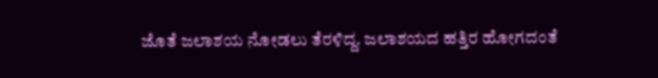ಜೊತೆ ಜಲಾಶಯ ನೋಡಲು ತೆರಳಿದ್ದ. ಜಲಾಶಯದ ಹತ್ತಿರ ಹೋಗದಂತೆ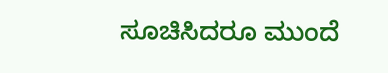ಸೂಚಿಸಿದರೂ ಮುಂದೆ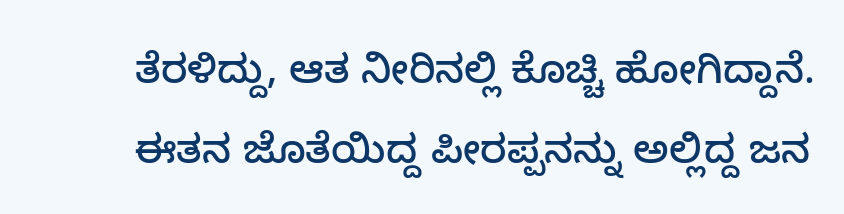ತೆರಳಿದ್ದು, ಆತ ನೀರಿನಲ್ಲಿ ಕೊಚ್ಚಿ ಹೋಗಿದ್ದಾನೆ. ಈತನ ಜೊತೆಯಿದ್ದ ಪೀರಪ್ಪನನ್ನು ಅಲ್ಲಿದ್ದ ಜನ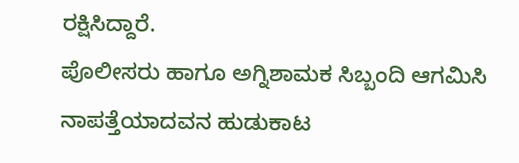ರಕ್ಷಿಸಿದ್ದಾರೆ.
ಪೊಲೀಸರು ಹಾಗೂ ಅಗ್ನಿಶಾಮಕ ಸಿಬ್ಬಂದಿ ಆಗಮಿಸಿ ನಾಪತ್ತೆಯಾದವನ ಹುಡುಕಾಟ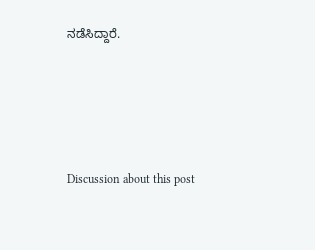ನಡೆಸಿದ್ದಾರೆ.





Discussion about this post